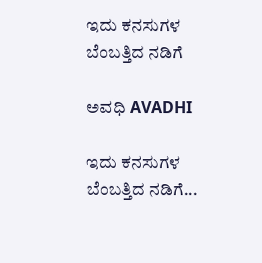ಇದು ಕನಸುಗಳ ಬೆಂಬತ್ತಿದ ನಡಿಗೆ‍

ಅವಧಿ AVADHI

ಇದು ಕನಸುಗಳ ಬೆಂಬತ್ತಿದ ನಡಿಗೆ...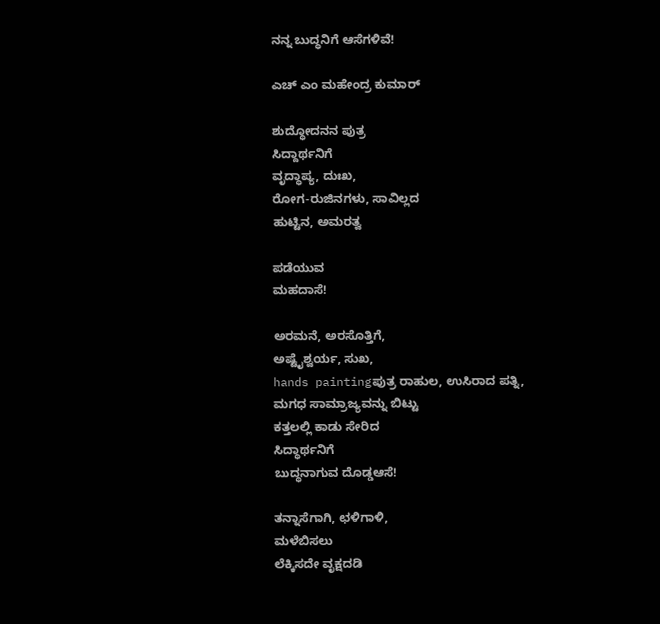ನನ್ನ ಬುದ್ಧನಿಗೆ ಆಸೆಗಳಿವೆ!

ಎಚ್ ಎಂ ಮಹೇಂದ್ರ ಕುಮಾರ್

ಶುದ್ಧೋದನನ ಪುತ್ರ
ಸಿದ್ದಾರ್ಥನಿಗೆ
ವೃದ್ಧಾಪ್ಯ, ದುಃಖ,
ರೋಗ-ರುಜಿನಗಳು, ಸಾವಿಲ್ಲದ
ಹುಟ್ಟಿನ, ಅಮರತ್ವ

ಪಡೆಯುವ
ಮಹದಾಸೆ!

ಅರಮನೆ, ಅರಸೊತ್ತಿಗೆ,
ಅಷ್ಟೈಶ್ವರ್ಯ, ಸುಖ,
hands paintingಪುತ್ರ ರಾಹುಲ, ಉಸಿರಾದ ಪತ್ನಿ,
ಮಗಧ ಸಾಮ್ರಾಜ್ಯವನ್ನು ಬಿಟ್ಟು
ಕತ್ತಲಲ್ಲಿ ಕಾಡು ಸೇರಿದ
ಸಿದ್ಧಾರ್ಥನಿಗೆ
ಬುದ್ಧನಾಗುವ ದೊಡ್ಡಆಸೆ!

ತನ್ನಾಸೆಗಾಗಿ, ಛಳಿಗಾಳಿ,
ಮಳೆಬಿಸಲು
ಲೆಕ್ಕಿಸದೇ ವೃಕ್ಷದಡಿ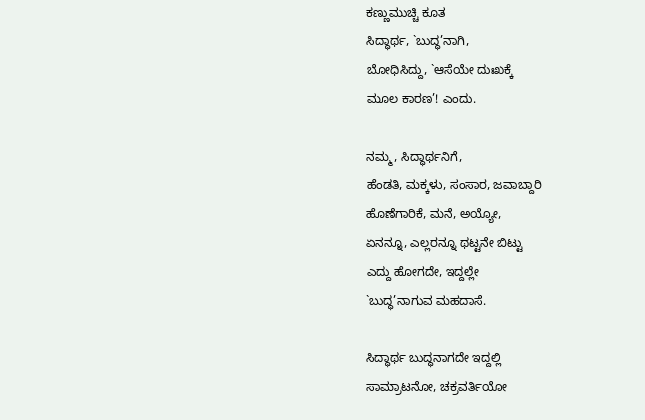ಕಣ್ಣುಮುಚ್ಚಿ ಕೂತ
ಸಿದ್ಧಾರ್ಥ, `ಬುದ್ಧ’ನಾಗಿ,
ಬೋಧಿಸಿದ್ದು, `ಆಸೆಯೇ ದುಃಖಕ್ಕೆ
ಮೂಲ ಕಾರಣ’! ಎಂದು.

ನಮ್ಮ, ಸಿದ್ಧಾರ್ಥನಿಗೆ,
ಹೆಂಡತಿ, ಮಕ್ಕಳು, ಸಂಸಾರ, ಜವಾಬ್ದಾರಿ
ಹೊಣೆಗಾರಿಕೆ, ಮನೆ, ಅಯ್ಯೋ,
ಏನನ್ನೂ, ಎಲ್ಲರನ್ನೂ ಥಟ್ಟನೇ ಬಿಟ್ಟು
ಎದ್ದು ಹೋಗದೇ, ಇದ್ದಲ್ಲೇ
`ಬುದ್ಧ’ನಾಗುವ ಮಹದಾಸೆ.

ಸಿದ್ಧಾರ್ಥ ಬುದ್ಧನಾಗದೇ ಇದ್ದಲ್ಲಿ
ಸಾಮ್ರಾಟನೋ, ಚಕ್ರವರ್ತಿಯೋ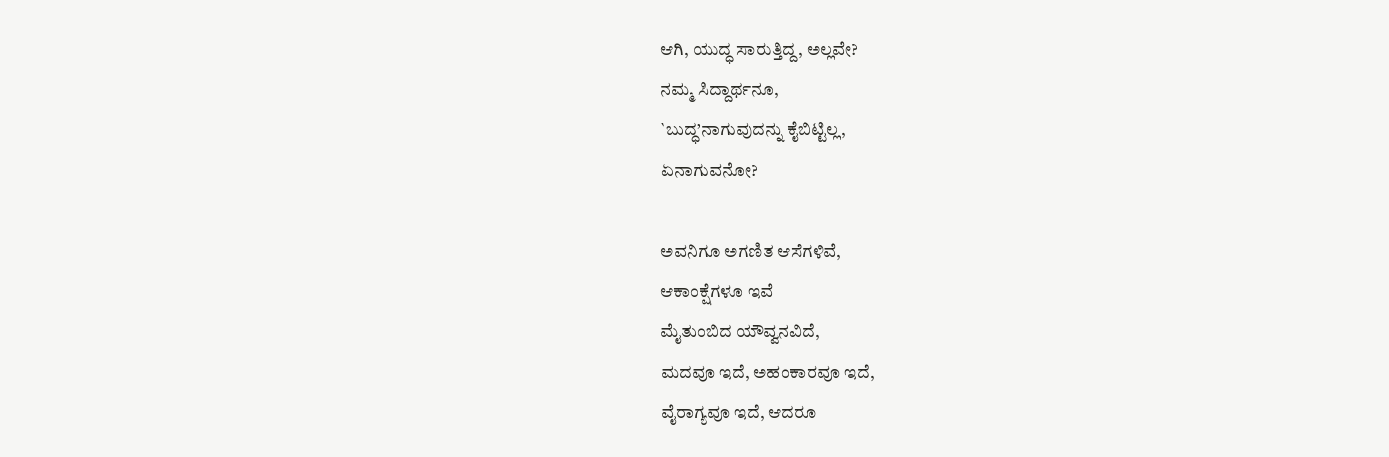ಆಗಿ, ಯುದ್ಧ ಸಾರುತ್ತಿದ್ದ, ಅಲ್ಲವೇ?
ನಮ್ಮ ಸಿದ್ದಾರ್ಥನೂ,
`ಬುದ್ಧ’ನಾಗುವುದನ್ನು ಕೈಬಿಟ್ಟಿಲ್ಲ,
ಏನಾಗುವನೋ?

ಅವನಿಗೂ ಅಗಣಿತ ಆಸೆಗಳಿವೆ,
ಆಕಾಂಕ್ಷೆಗಳೂ ಇವೆ
ಮೈತುಂಬಿದ ಯೌವ್ವನವಿದೆ,
ಮದವೂ ಇದೆ, ಅಹಂಕಾರವೂ ಇದೆ,
ವೈರಾಗ್ಯವೂ ಇದೆ, ಆದರೂ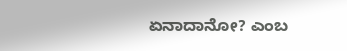ಏನಾದಾನೋ? ಎಂಬ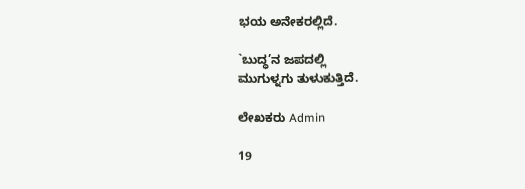ಭಯ ಅನೇಕರಲ್ಲಿದೆ.

`ಬುದ್ಧ’ನ ಜಪದಲ್ಲಿ
ಮುಗುಳ್ನಗು ತುಳುಕುತ್ತಿದೆ.

ಲೇಖಕರು Admin

19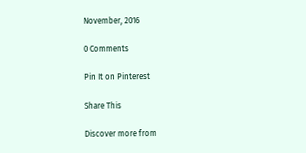November, 2016

0 Comments

Pin It on Pinterest

Share This

Discover more from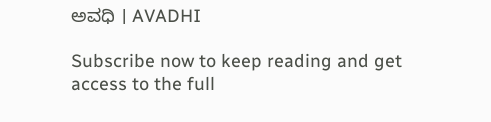ಅವಧಿ । AVADHI

Subscribe now to keep reading and get access to the full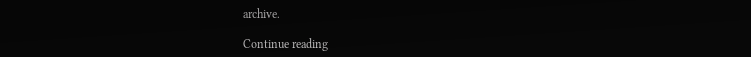archive.

Continue reading